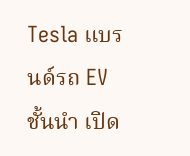Tesla แบรนด์รถ EV ชั้นนำ เปิด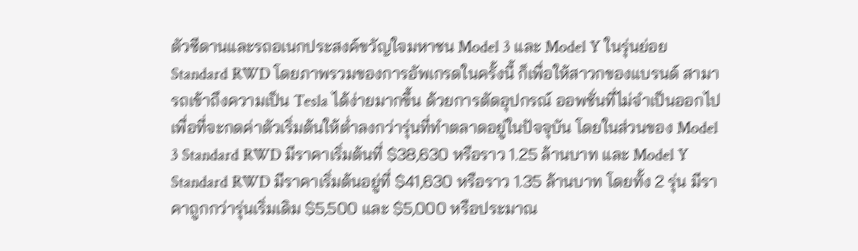ตัวซีดานและรถอเนกประสงค์ขวัญใจมหาชน Model 3 และ Model Y ในรุ่นย่อย Standard RWD โดยภาพรวมของการอัพเกรดในครั้งนี้ ก็เพื่อให้สาวกของแบรนด์ สามารถเข้าถึงความเป็น Tesla ได้ง่ายมากขึ้น ด้วยการตัดอุปกรณ์ ออพชั่นที่ไม่จำเป็นออกไป เพื่อที่จะกดค่าตัวเริ่มต้นให้ต่ำลงกว่ารุ่นที่ทำตลาดอยู่ในปัจจุบัน โดยในส่วนของ Model 3 Standard RWD มีราคาเริ่มต้นที่ $38,630 หรือราว 1.25 ล้านบาท และ Model Y Standard RWD มีราคาเริ่มต้นอยู่ที่ $41,630 หรือราว 1.35 ล้านบาท โดยทั้ง 2 รุ่น มีราคาถูกกว่ารุ่นเริ่มเดิม $5,500 และ $5,000 หรือประมาณ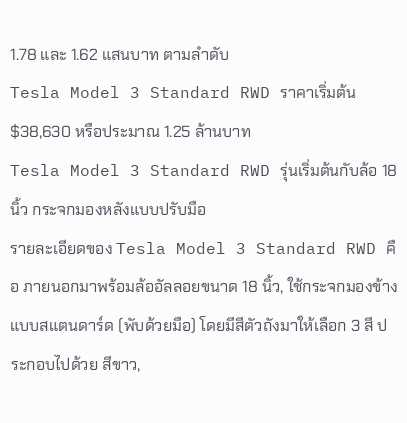1.78 และ 1.62 แสนบาท ตามลำดับ
Tesla Model 3 Standard RWD ราคาเริ่มต้น $38,630 หรือประมาณ 1.25 ล้านบาท
Tesla Model 3 Standard RWD รุ่นเริ่มต้นกับล้อ 18 นิ้ว กระจกมองหลังแบบปรับมือ
รายละเอียดของ Tesla Model 3 Standard RWD คือ ภายนอกมาพร้อมล้ออัลลอยขนาด 18 นิ้ว, ใช้กระจกมองข้างแบบสแตนดาร์ด (พับด้วยมือ) โดยมีสีตัวถังมาให้เลือก 3 สี ประกอบไปด้วย สีขาว,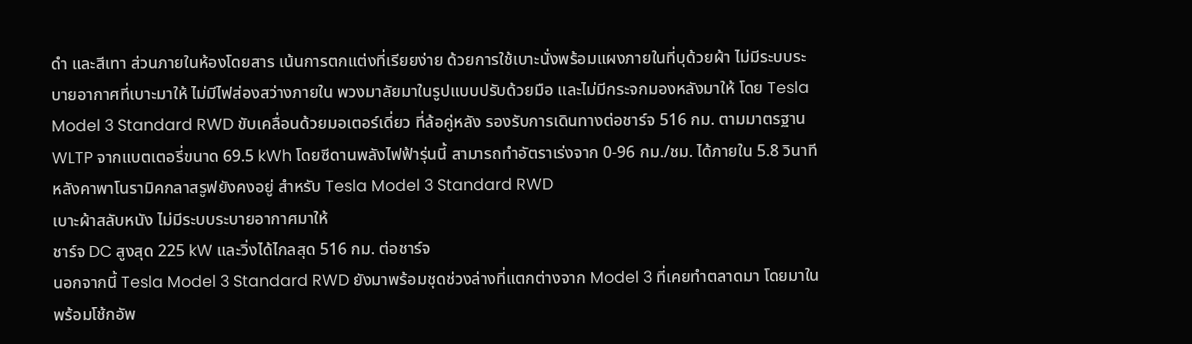ดำ และสีเทา ส่วนภายในห้องโดยสาร เน้นการตกแต่งที่เรียยง่าย ด้วยการใช้เบาะนั่งพร้อมแผงภายในที่บุด้วยผ้า ไม่มีระบบระบายอากาศที่เบาะมาให้ ไม่มีไฟส่องสว่างภายใน พวงมาลัยมาในรูปแบบปรับด้วยมือ และไม่มีกระจกมองหลังมาให้ โดย Tesla Model 3 Standard RWD ขับเคลื่อนด้วยมอเตอร์เดี่ยว ที่ล้อคู่หลัง รองรับการเดินทางต่อชาร์จ 516 กม. ตามมาตรฐาน WLTP จากแบตเตอรี่ขนาด 69.5 kWh โดยซีดานพลังไฟฟ้ารุ่นนี้ สามารถทำอัตราเร่งจาก 0-96 กม./ชม. ได้ภายใน 5.8 วินาที
หลังคาพาโนรามิคกลาสรูฟยังคงอยู่ สำหรับ Tesla Model 3 Standard RWD
เบาะผ้าสลับหนัง ไม่มีระบบระบายอากาศมาให้
ชาร์จ DC สูงสุด 225 kW และวิ่งได้ไกลสุด 516 กม. ต่อชาร์จ
นอกจากนี้ Tesla Model 3 Standard RWD ยังมาพร้อมชุดช่วงล่างที่แตกต่างจาก Model 3 ที่เคยทำตลาดมา โดยมาในพร้อมโช้กอัพ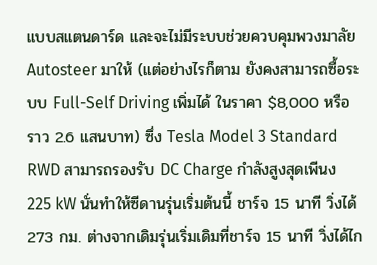แบบสแตนดาร์ด และจะไม่มีระบบช่วยควบคุมพวงมาลัย Autosteer มาให้ (แต่อย่างไรก็ตาม ยังคงสามารถซื้อระบบ Full-Self Driving เพิ่มได้ ในราคา $8,000 หรือราว 2.6 แสนบาท) ซึ่ง Tesla Model 3 Standard RWD สามารถรองรับ DC Charge กำลังสูงสุดเพีนง 225 kW นั่นทำให้ซีดานรุ่นเริ่มต้นนี้ ชาร์จ 15 นาที วิ่งได้ 273 กม. ต่างจากเดิมรุ่นเริ่มเดิมที่ชาร์จ 15 นาที วิ่งได้ไก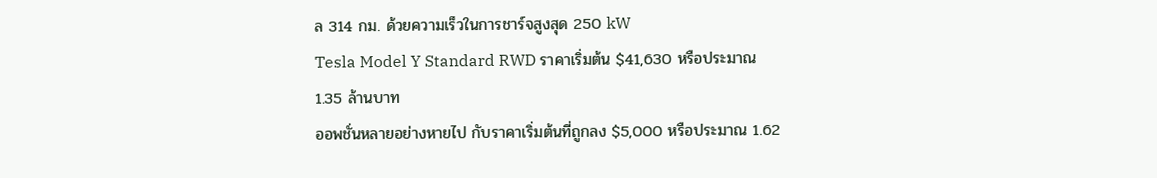ล 314 กม. ด้วยความเร็วในการชาร์จสูงสุด 250 kW
Tesla Model Y Standard RWD ราคาเริ่มต้น $41,630 หรือประมาณ 1.35 ล้านบาท
ออพชั่นหลายอย่างหายไป กับราคาเริ่มต้นที่ถูกลง $5,000 หรือประมาณ 1.62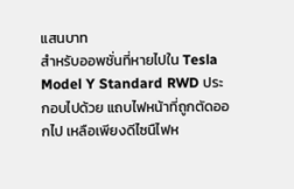แสนบาท
สำหรับออพชั่นที่หายไปใน Tesla Model Y Standard RWD ประกอบไปด้วย แถบไฟหน้าที่ถูกตัดออกไป เหลือเพียงดีไซนืไฟห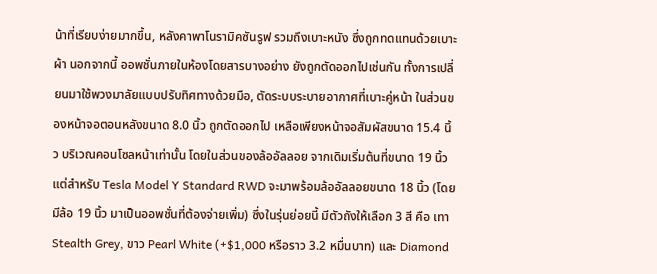น้าที่เรียบง่ายมากขึ้น, หลังคาพาโนรามิคซันรูฟ รวมถึงเบาะหนัง ซึ่งถูกทดแทนด้วยเบาะผ้า นอกจากนี้ ออพชั่นภายในห้องโดยสารบางอย่าง ยังถูกตัดออกไปเช่นกัน ทั้งการเปลี่ยนมาใช้พวงมาลัยแบบปรับทิศทางด้วยมือ, ตัดระบบระบายอากาศที่เบาะคู่หน้า ในส่วนของหน้าจอตอนหลังขนาด 8.0 นิ้ว ถูกตัดออกไป เหลือเพียงหน้าจอสัมผัสขนาด 15.4 นิ้ว บริเวณคอนโซลหน้าเท่านั้น โดยในส่วนของล้ออัลลอย จากเดิมเริ่มต้นที่ขนาด 19 นิ้ว แต่สำหรับ Tesla Model Y Standard RWD จะมาพร้อมล้ออัลลอยขนาด 18 นิ้ว (โดยมีล้อ 19 นิ้ว มาเป็นออพชั่นที่ต้องจ่ายเพิ่ม) ซึ่งในรุ่นย่อยนี้ มีตัวถังให้เลือก 3 สี คือ เทา Stealth Grey, ขาว Pearl White (+$1,000 หรือราว 3.2 หมื่นบาท) และ Diamond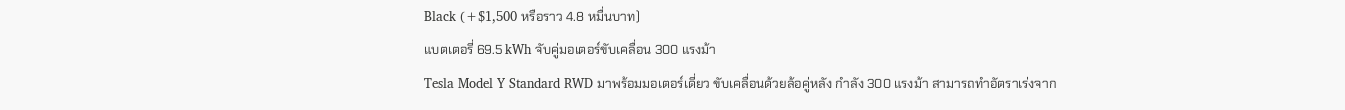Black (+$1,500 หรือราว 4.8 หมื่นบาท)
แบตเตอรี่ 69.5 kWh จับคู่มอเตอร์ขับเคลื่อน 300 แรงม้า
Tesla Model Y Standard RWD มาพร้อมมอเตอร์เดี่ยว ขับเคลื่อนด้วยล้อคู่หลัง กำลัง 300 แรงม้า สามารถทำอัตราเร่งจาก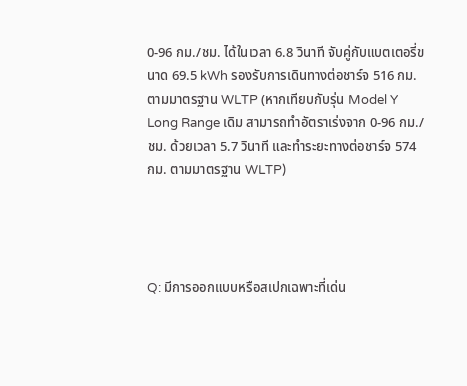0-96 กม./ชม. ได้ในเวลา 6.8 วินาที จับคู่กับแบตเตอรี่ขนาด 69.5 kWh รองรับการเดินทางต่อชาร์จ 516 กม. ตามมาตรฐาน WLTP (หากเทียบกับรุ่น Model Y Long Range เดิม สามารถทำอัตราเร่งจาก 0-96 กม./ชม. ด้วยเวลา 5.7 วินาที และทำระยะทางต่อชาร์จ 574 กม. ตามมาตรฐาน WLTP)




Q: มีการออกแบบหรือสเปกเฉพาะที่เด่น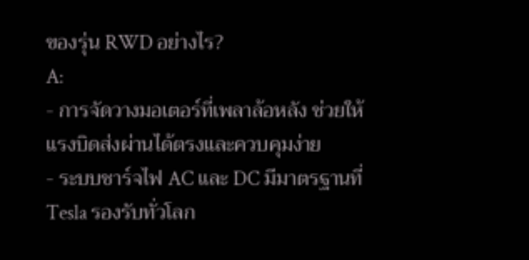ของรุ่น RWD อย่างไร?
A:
- การจัดวางมอเตอร์ที่เพลาล้อหลัง ช่วยให้แรงบิดส่งผ่านได้ตรงและควบคุมง่าย
- ระบบชาร์จไฟ AC และ DC มีมาตรฐานที่ Tesla รองรับทั่วโลก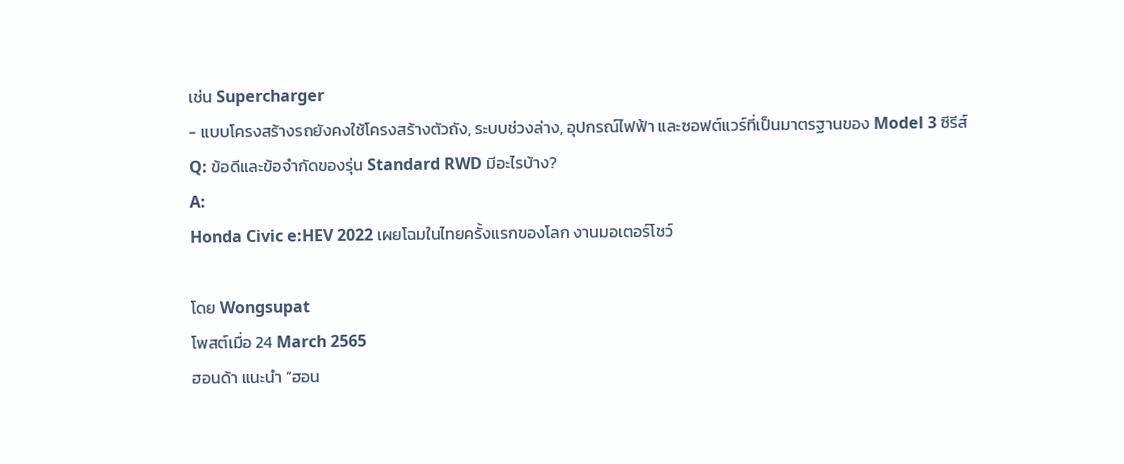เช่น Supercharger
- แบบโครงสร้างรถยังคงใช้โครงสร้างตัวถัง, ระบบช่วงล่าง, อุปกรณ์ไฟฟ้า และซอฟต์แวร์ที่เป็นมาตรฐานของ Model 3 ซีรีส์
Q: ข้อดีและข้อจำกัดของรุ่น Standard RWD มีอะไรบ้าง?
A:
Honda Civic e:HEV 2022 เผยโฉมในไทยครั้งแรกของโลก งานมอเตอร์โชว์

โดย Wongsupat
โพสต์เมื่อ 24 March 2565
ฮอนด้า แนะนำ “ฮอน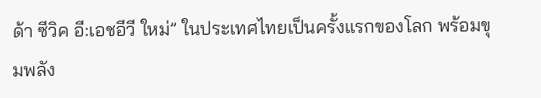ด้า ซีวิค อี:เอชอีวี ใหม่” ในประเทศไทยเป็นครั้งแรกของโลก พร้อมขุมพลัง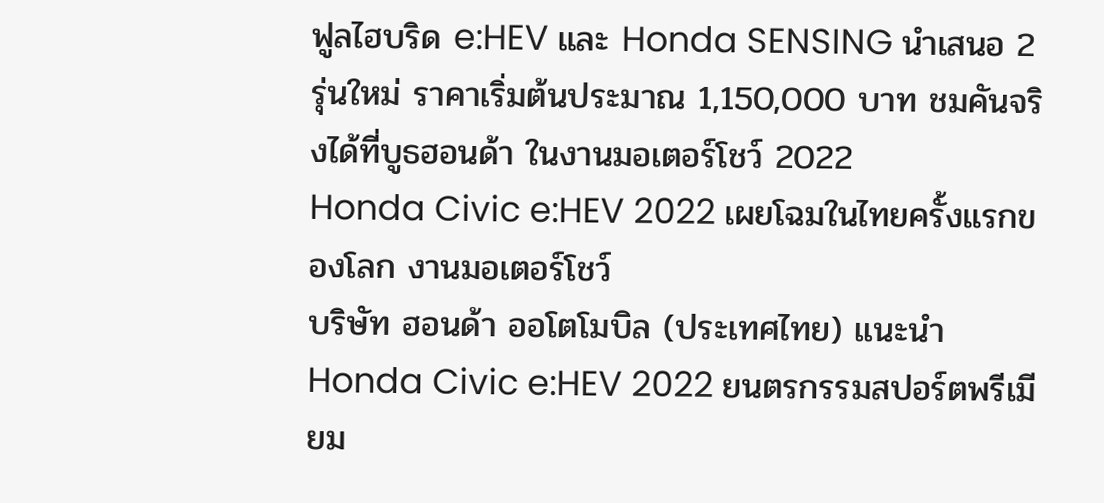ฟูลไฮบริด e:HEV และ Honda SENSING นำเสนอ 2 รุ่นใหม่ ราคาเริ่มต้นประมาณ 1,150,000 บาท ชมคันจริงได้ที่บูธฮอนด้า ในงานมอเตอร์โชว์ 2022
Honda Civic e:HEV 2022 เผยโฉมในไทยครั้งแรกของโลก งานมอเตอร์โชว์
บริษัท ฮอนด้า ออโตโมบิล (ประเทศไทย) แนะนำ Honda Civic e:HEV 2022 ยนตรกรรมสปอร์ตพรีเมียม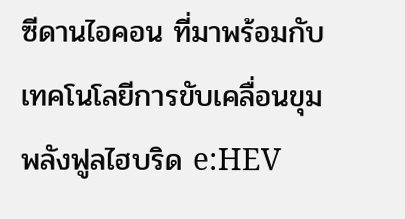ซีดานไอคอน ที่มาพร้อมกับเทคโนโลยีการขับเคลื่อนขุมพลังฟูลไฮบริด e:HEV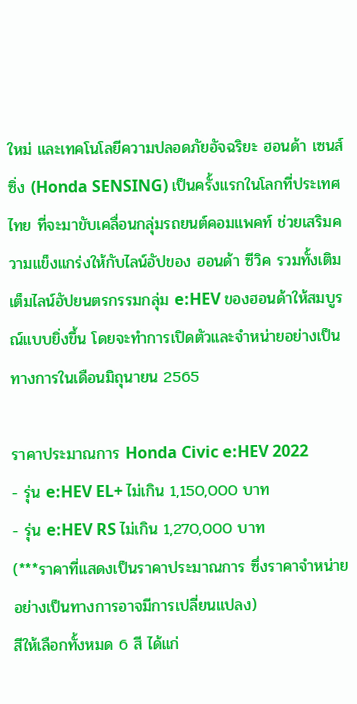ใหม่ และเทคโนโลยีความปลอดภัยอัจฉริยะ ฮอนด้า เซนส์ซิ่ง (Honda SENSING) เป็นครั้งแรกในโลกที่ประเทศไทย ที่จะมาขับเคลื่อนกลุ่มรถยนต์คอมแพคท์ ช่วยเสริมความแข็งแกร่งให้กับไลน์อัปของ ฮอนด้า ซีวิค รวมทั้งเติมเต็มไลน์อัปยนตรกรรมกลุ่ม e:HEV ของฮอนด้าให้สมบูรณ์แบบยิ่งขึ้น โดยจะทำการเปิดตัวและจำหน่ายอย่างเป็นทางการในเดือนมิถุนายน 2565

ราคาประมาณการ Honda Civic e:HEV 2022
- รุ่น e:HEV EL+ ไม่เกิน 1,150,000 บาท
- รุ่น e:HEV RS ไม่เกิน 1,270,000 บาท
(***ราคาที่แสดงเป็นราคาประมาณการ ซึ่งราคาจำหน่ายอย่างเป็นทางการอาจมีการเปลี่ยนแปลง)
สีให้เลือกทั้งหมด 6 สี ได้แก่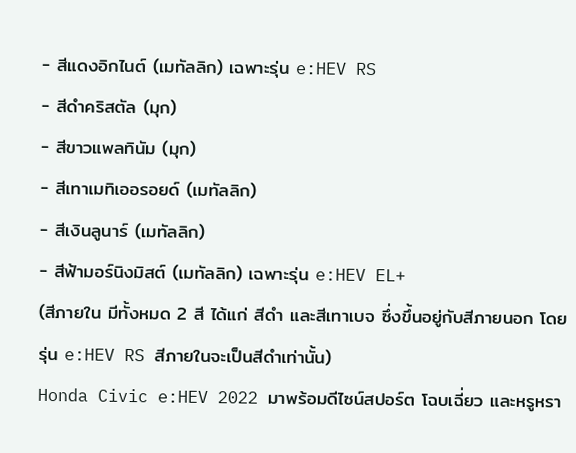- สีแดงอิกไนต์ (เมทัลลิก) เฉพาะรุ่น e:HEV RS
- สีดำคริสตัล (มุก)
- สีขาวแพลทินัม (มุก)
- สีเทาเมทิเออรอยด์ (เมทัลลิก)
- สีเงินลูนาร์ (เมทัลลิก)
- สีฟ้ามอร์นิงมิสต์ (เมทัลลิก) เฉพาะรุ่น e:HEV EL+
(สีภายใน มีทั้งหมด 2 สี ได้แก่ สีดำ และสีเทาเบจ ซึ่งขึ้นอยู่กับสีภายนอก โดยรุ่น e:HEV RS สีภายในจะเป็นสีดำเท่านั้น)
Honda Civic e:HEV 2022 มาพร้อมดีไซน์สปอร์ต โฉบเฉี่ยว และหรูหรา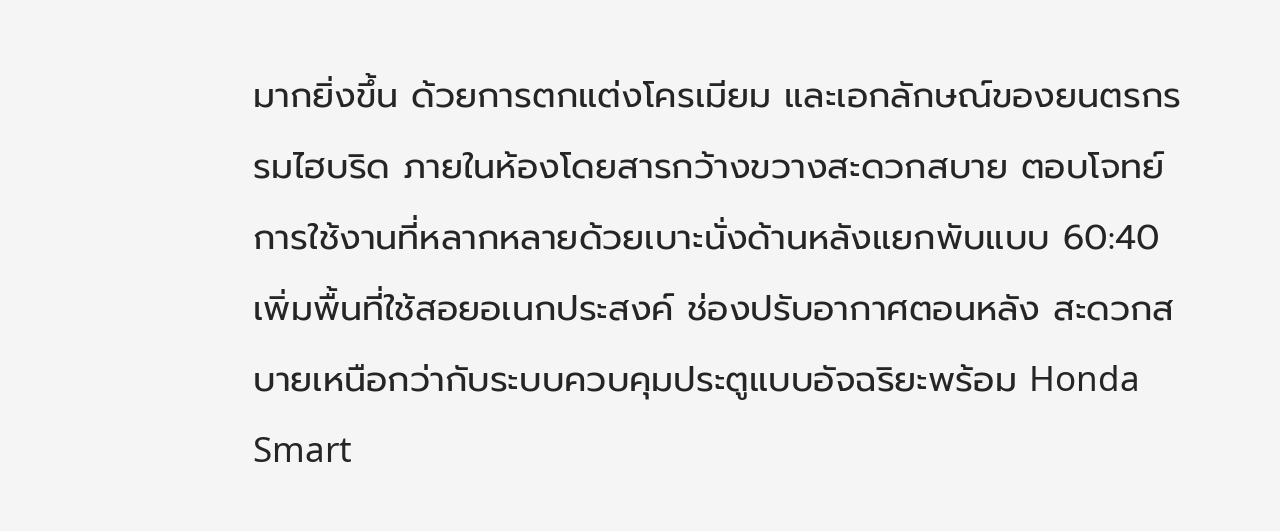มากยิ่งขึ้น ด้วยการตกแต่งโครเมียม และเอกลักษณ์ของยนตรกรรมไฮบริด ภายในห้องโดยสารกว้างขวางสะดวกสบาย ตอบโจทย์การใช้งานที่หลากหลายด้วยเบาะนั่งด้านหลังแยกพับแบบ 60:40 เพิ่มพื้นที่ใช้สอยอเนกประสงค์ ช่องปรับอากาศตอนหลัง สะดวกสบายเหนือกว่ากับระบบควบคุมประตูแบบอัจฉริยะพร้อม Honda Smart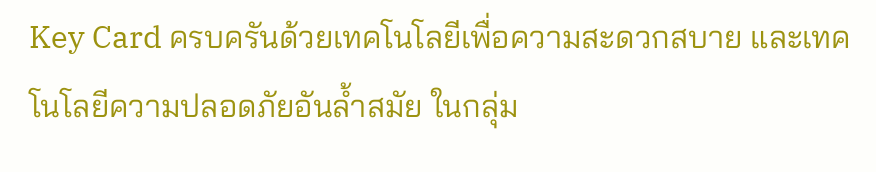Key Card ครบครันด้วยเทคโนโลยีเพื่อความสะดวกสบาย และเทคโนโลยีความปลอดภัยอันล้ำสมัย ในกลุ่ม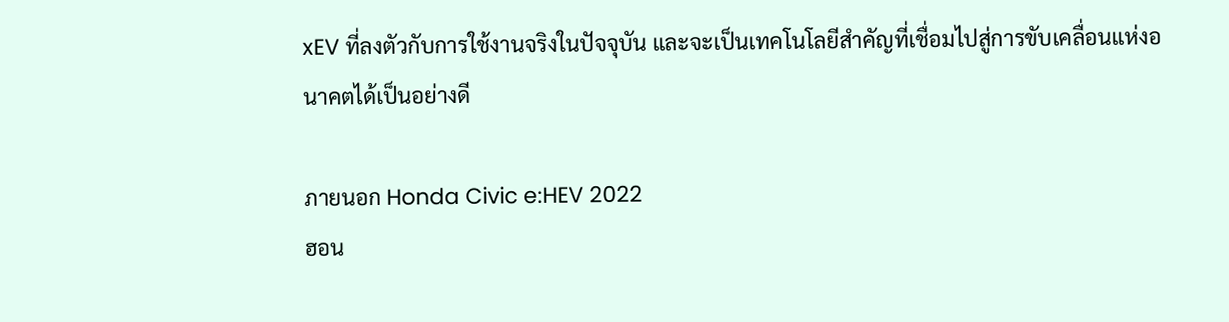xEV ที่ลงตัวกับการใช้งานจริงในปัจจุบัน และจะเป็นเทคโนโลยีสำคัญที่เชื่อมไปสู่การขับเคลื่อนแห่งอนาคตได้เป็นอย่างดี

ภายนอก Honda Civic e:HEV 2022
ฮอน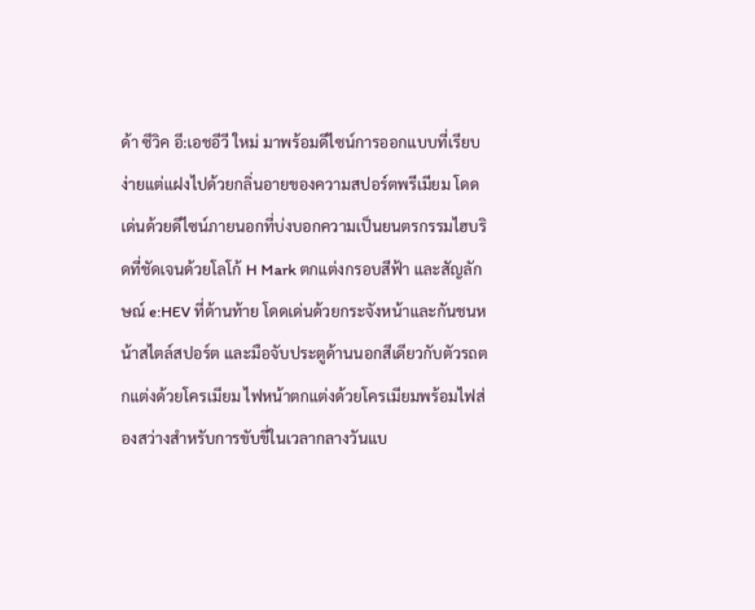ด้า ซีวิค อี:เอชอีวี ใหม่ มาพร้อมดีไซน์การออกแบบที่เรียบง่ายแต่แฝงไปด้วยกลิ่นอายของความสปอร์ตพรีเมียม โดดเด่นด้วยดีไซน์ภายนอกที่บ่งบอกความเป็นยนตรกรรมไฮบริดที่ชัดเจนด้วยโลโก้ H Mark ตกแต่งกรอบสีฟ้า และสัญลักษณ์ e:HEV ที่ด้านท้าย โดดเด่นด้วยกระจังหน้าและกันชนหน้าสไตล์สปอร์ต และมือจับประตูด้านนอกสีเดียวกับตัวรถตกแต่งด้วยโครเมียม ไฟหน้าตกแต่งด้วยโครเมียมพร้อมไฟส่องสว่างสำหรับการขับขี่ในเวลากลางวันแบ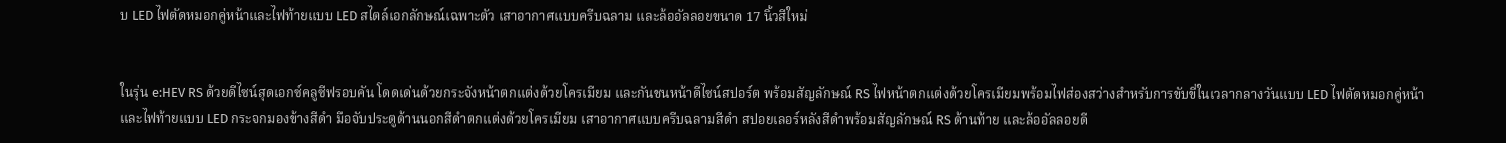บ LED ไฟตัดหมอกคู่หน้าและไฟท้ายแบบ LED สไตล์เอกลักษณ์เฉพาะตัว เสาอากาศแบบครีบฉลาม และล้ออัลลอยขนาด 17 นิ้วสีใหม่


ในรุ่น e:HEV RS ด้วยดีไซน์สุดเอกซ์คลูซีฟรอบคัน โดดเด่นด้วยกระจังหน้าตกแต่งด้วยโครเมียม และกันชนหน้าดีไซน์สปอร์ต พร้อมสัญลักษณ์ RS ไฟหน้าตกแต่งด้วยโครเมียมพร้อมไฟส่องสว่างสำหรับการขับขี่ในเวลากลางวันแบบ LED ไฟตัดหมอกคู่หน้าและไฟท้ายแบบ LED กระจกมองข้างสีดำ มือจับประตูด้านนอกสีดำตกแต่งด้วยโครเมียม เสาอากาศแบบครีบฉลามสีดำ สปอยเลอร์หลังสีดำพร้อมสัญลักษณ์ RS ด้านท้าย และล้ออัลลอยดี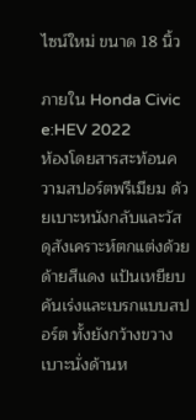ไซน์ใหม่ ขนาด 18 นิ้ว

ภายใน Honda Civic e:HEV 2022
ห้องโดยสารสะท้อนความสปอร์ตพรีเมียม ด้วยเบาะหนังกลับและวัสดุสังเคราะห์ตกแต่งด้วยด้ายสีแดง แป้นเหยียบคันเร่งและเบรกแบบสปอร์ต ทั้งยังกว้างขวาง เบาะนั่งด้านห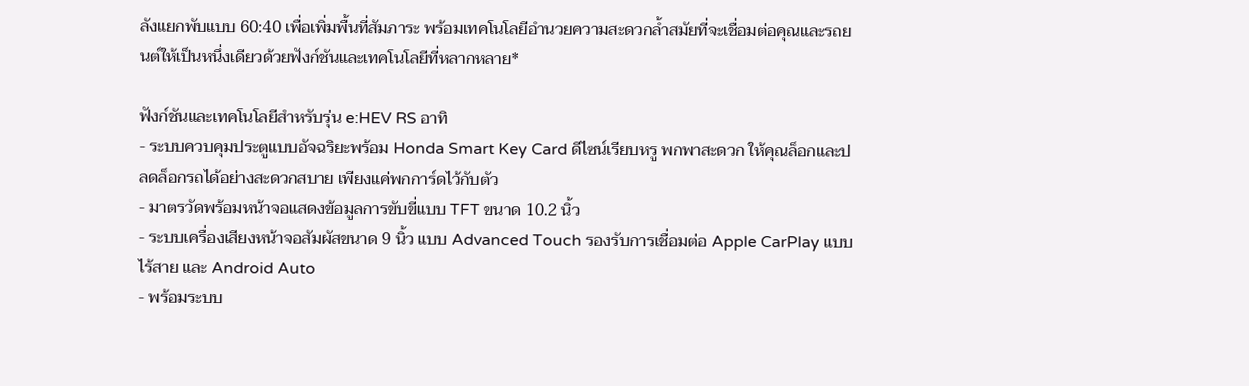ลังแยกพับแบบ 60:40 เพื่อเพิ่มพื้นที่สัมภาระ พร้อมเทคโนโลยีอำนวยความสะดวกล้ำสมัยที่จะเชื่อมต่อคุณและรถยนต์ให้เป็นหนึ่งเดียวด้วยฟังก์ชันและเทคโนโลยีที่หลากหลาย*

ฟังก์ชันและเทคโนโลยีสำหรับรุ่น e:HEV RS อาทิ
- ระบบควบคุมประตูแบบอัจฉริยะพร้อม Honda Smart Key Card ดีไซน์เรียบหรู พกพาสะดวก ให้คุณล็อกและปลดล็อกรถได้อย่างสะดวกสบาย เพียงแค่พกการ์ดไว้กับตัว
- มาตรวัดพร้อมหน้าจอแสดงข้อมูลการขับขี่แบบ TFT ขนาด 10.2 นิ้ว
- ระบบเครื่องเสียงหน้าจอสัมผัสขนาด 9 นิ้ว แบบ Advanced Touch รองรับการเชื่อมต่อ Apple CarPlay แบบไร้สาย และ Android Auto
- พร้อมระบบ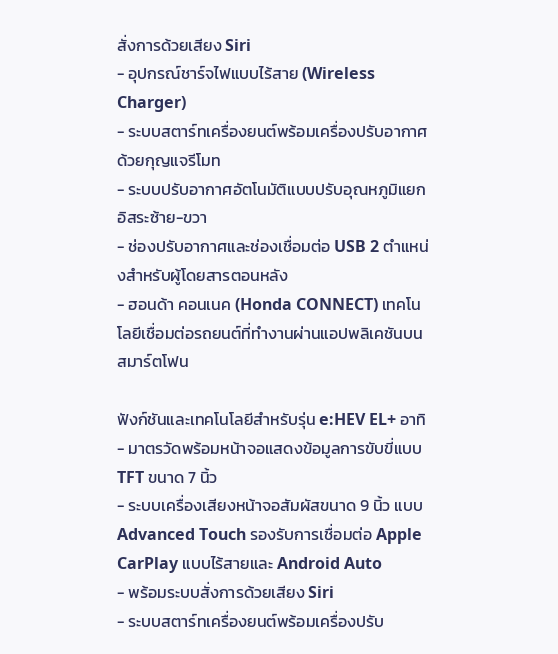สั่งการด้วยเสียง Siri
- อุปกรณ์ชาร์จไฟแบบไร้สาย (Wireless Charger)
- ระบบสตาร์ทเครื่องยนต์พร้อมเครื่องปรับอากาศด้วยกุญแจรีโมท
- ระบบปรับอากาศอัตโนมัติแบบปรับอุณหภูมิแยกอิสระซ้าย-ขวา
- ช่องปรับอากาศและช่องเชื่อมต่อ USB 2 ตำแหน่งสำหรับผู้โดยสารตอนหลัง
- ฮอนด้า คอนเนค (Honda CONNECT) เทคโนโลยีเชื่อมต่อรถยนต์ที่ทำงานผ่านแอปพลิเคชันบนสมาร์ตโฟน

ฟังก์ชันและเทคโนโลยีสำหรับรุ่น e:HEV EL+ อาทิ
- มาตรวัดพร้อมหน้าจอแสดงข้อมูลการขับขี่แบบ TFT ขนาด 7 นิ้ว
- ระบบเครื่องเสียงหน้าจอสัมผัสขนาด 9 นิ้ว แบบ Advanced Touch รองรับการเชื่อมต่อ Apple CarPlay แบบไร้สายและ Android Auto
- พร้อมระบบสั่งการด้วยเสียง Siri
- ระบบสตาร์ทเครื่องยนต์พร้อมเครื่องปรับ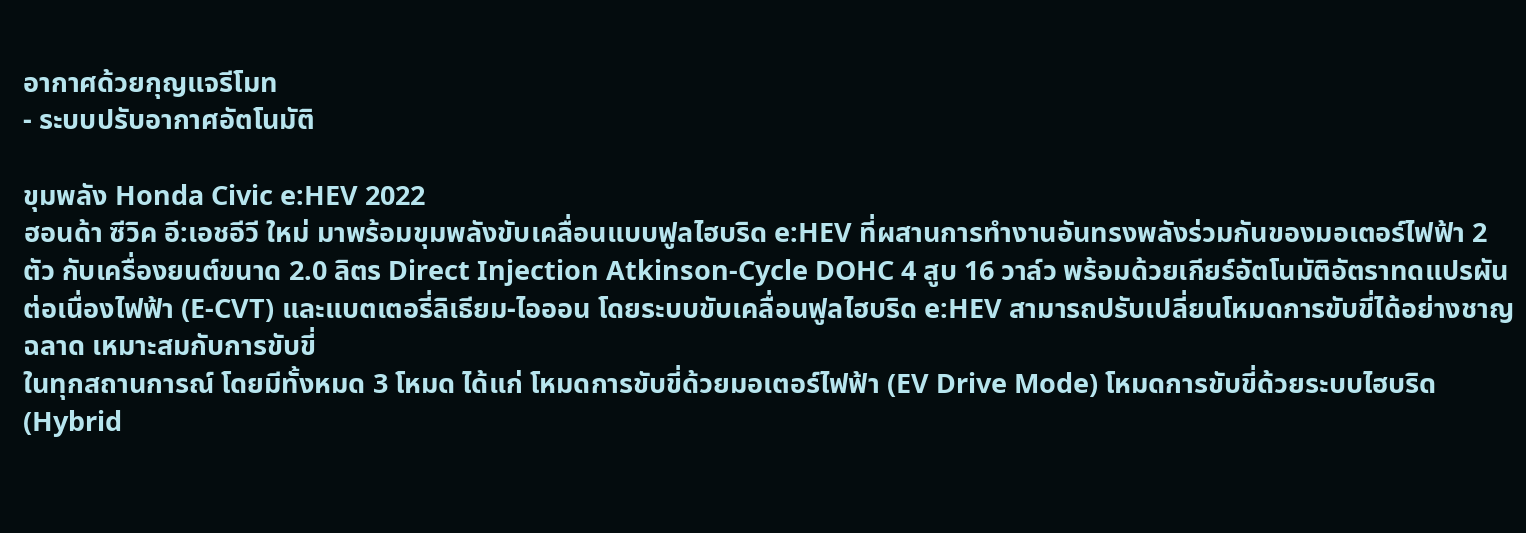อากาศด้วยกุญแจรีโมท
- ระบบปรับอากาศอัตโนมัติ

ขุมพลัง Honda Civic e:HEV 2022
ฮอนด้า ซีวิค อี:เอชอีวี ใหม่ มาพร้อมขุมพลังขับเคลื่อนแบบฟูลไฮบริด e:HEV ที่ผสานการทำงานอันทรงพลังร่วมกันของมอเตอร์ไฟฟ้า 2 ตัว กับเครื่องยนต์ขนาด 2.0 ลิตร Direct Injection Atkinson-Cycle DOHC 4 สูบ 16 วาล์ว พร้อมด้วยเกียร์อัตโนมัติอัตราทดแปรผันต่อเนื่องไฟฟ้า (E-CVT) และแบตเตอรี่ลิเธียม-ไอออน โดยระบบขับเคลื่อนฟูลไฮบริด e:HEV สามารถปรับเปลี่ยนโหมดการขับขี่ได้อย่างชาญฉลาด เหมาะสมกับการขับขี่
ในทุกสถานการณ์ โดยมีทั้งหมด 3 โหมด ได้แก่ โหมดการขับขี่ด้วยมอเตอร์ไฟฟ้า (EV Drive Mode) โหมดการขับขี่ด้วยระบบไฮบริด (Hybrid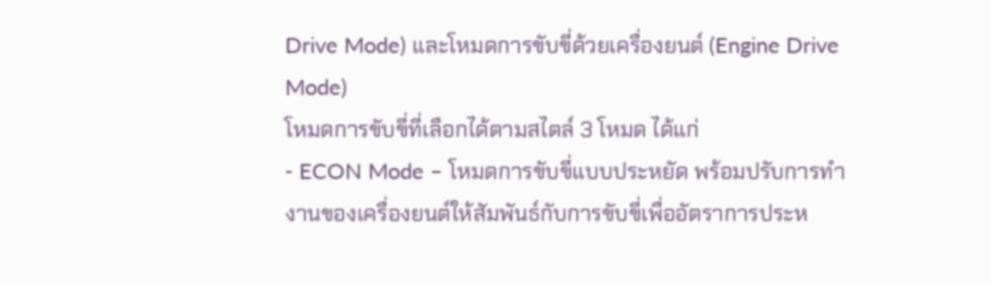Drive Mode) และโหมดการขับขี่ด้วยเครื่องยนต์ (Engine Drive Mode)
โหมดการขับขี่ที่เลือกได้ตามสไตล์ 3 โหมด ได้แก่
- ECON Mode – โหมดการขับขี่แบบประหยัด พร้อมปรับการทำงานของเครื่องยนต์ให้สัมพันธ์กับการขับขี่เพื่ออัตราการประห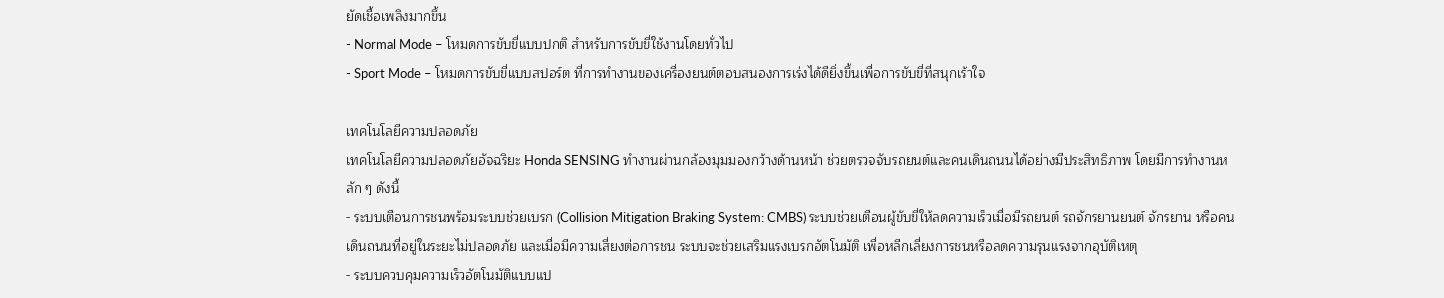ยัดเชื้อเพลิงมากขึ้น
- Normal Mode – โหมดการขับขี่แบบปกติ สำหรับการขับขี่ใช้งานโดยทั่วไป
- Sport Mode – โหมดการขับขี่แบบสปอร์ต ที่การทำงานของเครื่องยนต์ตอบสนองการเร่งได้ดียิ่งขึ้นเพื่อการขับขี่ที่สนุกเร้าใจ

เทคโนโลยีความปลอดภัย
เทคโนโลยีความปลอดภัยอัจฉริยะ Honda SENSING ทำงานผ่านกล้องมุมมองกว้างด้านหน้า ช่วยตรวจจับรถยนต์และคนเดินถนนได้อย่างมีประสิทธิภาพ โดยมีการทำงานหลัก ๆ ดังนี้
- ระบบเตือนการชนพร้อมระบบช่วยเบรก (Collision Mitigation Braking System: CMBS) ระบบช่วยเตือนผู้ขับขี่ให้ลดความเร็วเมื่อมีรถยนต์ รถจักรยานยนต์ จักรยาน หรือคนเดินถนนที่อยู่ในระยะไม่ปลอดภัย และเมื่อมีความเสี่ยงต่อการชน ระบบจะช่วยเสริมแรงเบรกอัตโนมัติ เพื่อหลีกเลี่ยงการชนหรือลดความรุนแรงจากอุบัติเหตุ
- ระบบควบคุมความเร็วอัตโนมัติแบบแป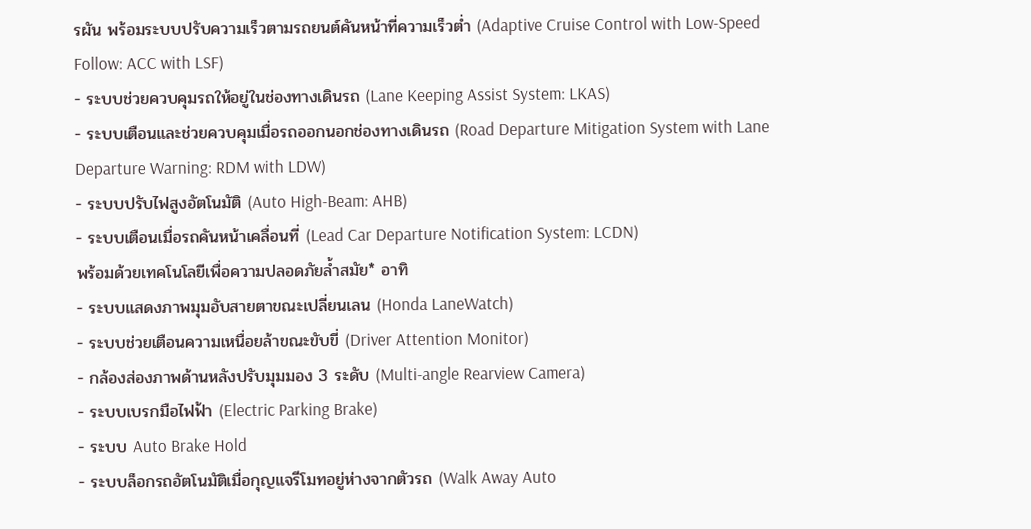รผัน พร้อมระบบปรับความเร็วตามรถยนต์คันหน้าที่ความเร็วต่ำ (Adaptive Cruise Control with Low-Speed Follow: ACC with LSF)
- ระบบช่วยควบคุมรถให้อยู่ในช่องทางเดินรถ (Lane Keeping Assist System: LKAS)
- ระบบเตือนและช่วยควบคุมเมื่อรถออกนอกช่องทางเดินรถ (Road Departure Mitigation System with Lane Departure Warning: RDM with LDW)
- ระบบปรับไฟสูงอัตโนมัติ (Auto High-Beam: AHB)
- ระบบเตือนเมื่อรถคันหน้าเคลื่อนที่ (Lead Car Departure Notification System: LCDN)
พร้อมด้วยเทคโนโลยีเพื่อความปลอดภัยล้ำสมัย* อาทิ
- ระบบแสดงภาพมุมอับสายตาขณะเปลี่ยนเลน (Honda LaneWatch)
- ระบบช่วยเตือนความเหนื่อยล้าขณะขับขี่ (Driver Attention Monitor)
- กล้องส่องภาพด้านหลังปรับมุมมอง 3 ระดับ (Multi-angle Rearview Camera)
- ระบบเบรกมือไฟฟ้า (Electric Parking Brake)
- ระบบ Auto Brake Hold
- ระบบล็อกรถอัตโนมัติเมื่อกุญแจรีโมทอยู่ห่างจากตัวรถ (Walk Away Auto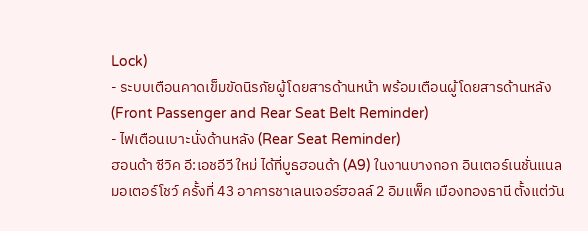Lock)
- ระบบเตือนคาดเข็มขัดนิรภัยผู้โดยสารด้านหน้า พร้อมเตือนผู้โดยสารด้านหลัง (Front Passenger and Rear Seat Belt Reminder)
- ไฟเตือนเบาะนั่งด้านหลัง (Rear Seat Reminder)
ฮอนด้า ซีวิค อี:เอชอีวี ใหม่ ได้ที่บูธฮอนด้า (A9) ในงานบางกอก อินเตอร์เนชั่นแนล มอเตอร์โชว์ ครั้งที่ 43 อาคารชาเลนเจอร์ฮอลล์ 2 อิมแพ็ค เมืองทองธานี ตั้งแต่วัน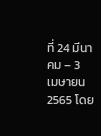ที่ 24 มีนาคม – 3 เมษายน 2565 โดย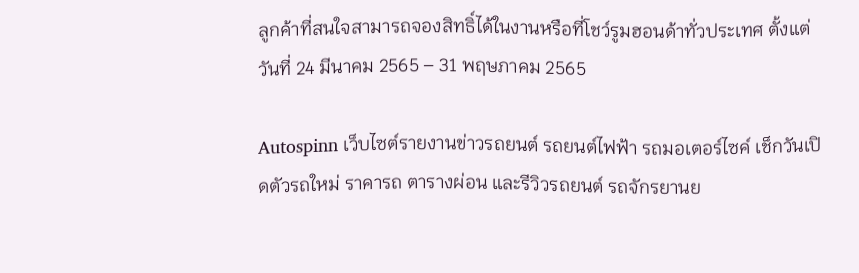ลูกค้าที่สนใจสามารถจองสิทธิ์ได้ในงานหรือที่โชว์รูมฮอนด้าทั่วประเทศ ตั้งแต่วันที่ 24 มีนาคม 2565 – 31 พฤษภาคม 2565

Autospinn เว็บไซต์รายงานข่าวรถยนต์ รถยนต์ไฟฟ้า รถมอเตอร์ไซค์ เช็กวันเปิดตัวรถใหม่ ราคารถ ตารางผ่อน และรีวิวรถยนต์ รถจักรยานย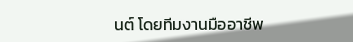นต์ โดยทีมงานมืออาชีพ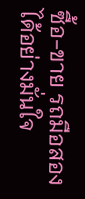ซื้อ-ขาย รถมือสอง ได้อย่างมั่นใจ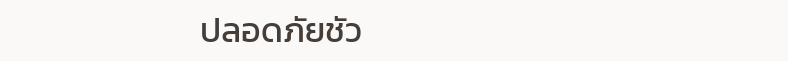ปลอดภัยชัว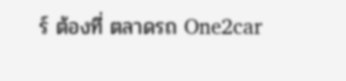ร์ ต้องที่ ตลาดรถ One2car